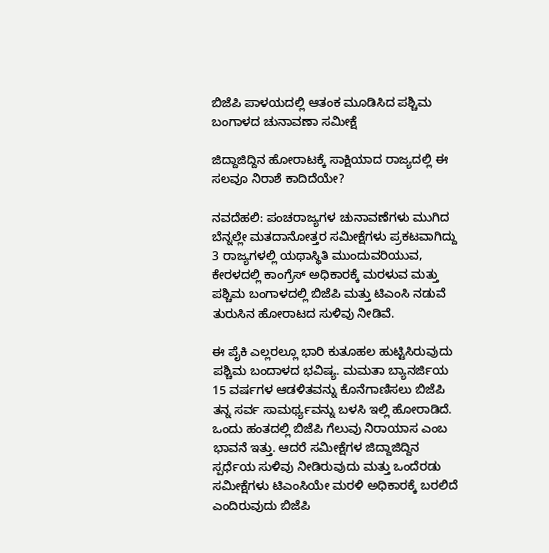ಬಿಜೆಪಿ ಪಾಳಯದಲ್ಲಿ ಆತಂಕ ಮೂಡಿಸಿದ ಪಶ್ಚಿಮ ಬಂಗಾಳದ ಚುನಾವಣಾ ಸಮೀಕ್ಷೆ

ಜಿದ್ದಾಜಿದ್ದಿನ ಹೋರಾಟಕ್ಕೆ ಸಾಕ್ಷಿಯಾದ ರಾಜ್ಯದಲ್ಲಿ ಈ ಸಲವೂ ನಿರಾಶೆ ಕಾದಿದೆಯೇ?

ನವದೆಹಲಿ: ಪಂಚರಾಜ್ಯಗಳ ಚುನಾವಣೆಗಳು ಮುಗಿದ ಬೆನ್ನಲ್ಲೇ ಮತದಾನೋತ್ತರ ಸಮೀಕ್ಷೆಗಳು ಪ್ರಕಟವಾಗಿದ್ದು 3 ರಾಜ್ಯಗಳಲ್ಲಿ ಯಥಾಸ್ಥಿತಿ ಮುಂದುವರಿಯುವ, ಕೇರಳದಲ್ಲಿ ಕಾಂಗ್ರೆಸ್‌ ಅಧಿಕಾರಕ್ಕೆ ಮರಳುವ ಮತ್ತು ಪಶ್ಚಿಮ ಬಂಗಾಳದಲ್ಲಿ ಬಿಜೆಪಿ ಮತ್ತು ಟಿಎಂಸಿ ನಡುವೆ ತುರುಸಿನ ಹೋರಾಟದ ಸುಳಿವು ನೀಡಿವೆ.

ಈ ಪೈಕಿ ಎಲ್ಲರಲ್ಲೂ ಭಾರಿ ಕುತೂಹಲ ಹುಟ್ಟಿಸಿರುವುದು ಪಶ್ಚಿಮ ಬಂದಾಳದ ಭವಿಷ್ಯ. ಮಮತಾ ಬ್ಯಾನರ್ಜಿಯ 15 ವರ್ಷಗಳ ಆಡಳಿತವನ್ನು ಕೊನೆಗಾಣಿಸಲು ಬಿಜೆಪಿ ತನ್ನ ಸರ್ವ ಸಾಮರ್ಥ್ಯವನ್ನು ಬಳಸಿ ಇಲ್ಲಿ ಹೋರಾಡಿದೆ. ಒಂದು ಹಂತದಲ್ಲಿ ಬಿಜೆಪಿ ಗೆಲುವು ನಿರಾಯಾಸ ಎಂಬ ಭಾವನೆ ಇತ್ತು. ಆದರೆ ಸಮೀಕ್ಷೆಗಳ ಜಿದ್ದಾಜಿದ್ದಿನ ಸ್ಪರ್ಧೆಯ ಸುಳಿವು ನೀಡಿರುವುದು ಮತ್ತು ಒಂದೆರಡು ಸಮೀಕ್ಷೆಗಳು ಟಿಎಂಸಿಯೇ ಮರಳಿ ಅಧಿಕಾರಕ್ಕೆ ಬರಲಿದೆ ಎಂದಿರುವುದು ಬಿಜೆಪಿ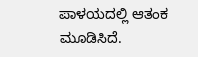ಪಾಳಯದಲ್ಲಿ ಆತಂಕ ಮೂಡಿಸಿದೆ.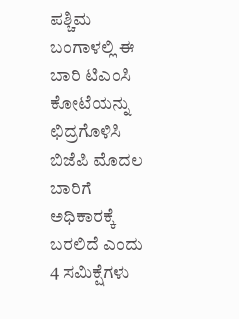ಪಶ್ಚಿಮ ಬಂಗಾಳಲ್ಲಿ ಈ ಬಾರಿ ಟಿಎಂಸಿ ಕೋಟೆಯನ್ನು ಛಿದ್ರಗೊಳಿಸಿ ಬಿಜೆಪಿ ಮೊದಲ ಬಾರಿಗೆ ಅಧಿಕಾರಕ್ಕೆ ಬರಲಿದೆ ಎಂದು 4 ಸಮಿಕ್ಷೆಗಳು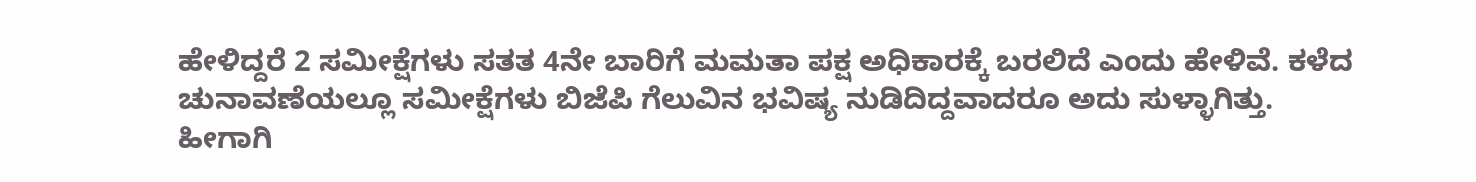ಹೇಳಿದ್ದರೆ 2 ಸಮೀಕ್ಷೆಗಳು ಸತತ 4ನೇ ಬಾರಿಗೆ ಮಮತಾ ಪಕ್ಷ ಅಧಿಕಾರಕ್ಕೆ ಬರಲಿದೆ ಎಂದು ಹೇಳಿವೆ. ಕಳೆದ ಚುನಾವಣೆಯಲ್ಲೂ ಸಮೀಕ್ಷೆಗಳು ಬಿಜೆಪಿ ಗೆಲುವಿನ ಭವಿಷ್ಯ ನುಡಿದಿದ್ದವಾದರೂ ಅದು ಸುಳ್ಳಾಗಿತ್ತು. ಹೀಗಾಗಿ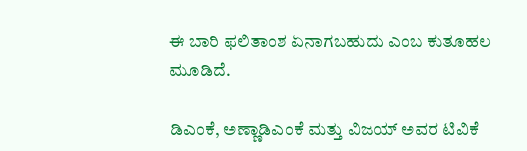ಈ ಬಾರಿ ಫಲಿತಾಂಶ ಏನಾಗಬಹುದು ಎಂಬ ಕುತೂಹಲ ಮೂಡಿದೆ.

ಡಿಎಂಕೆ, ಅಣ್ಣಾಡಿಎಂಕೆ ಮತ್ತು ವಿಜಯ್‌ ಅವರ ಟಿವಿಕೆ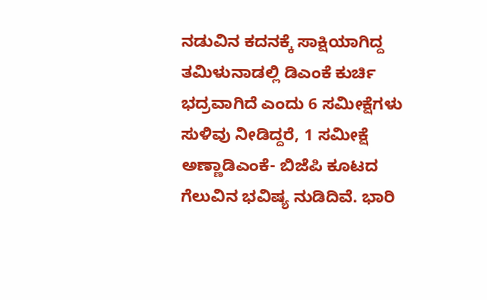ನಡುವಿನ ಕದನಕ್ಕೆ ಸಾಕ್ಷಿಯಾಗಿದ್ದ ತಮಿಳುನಾಡಲ್ಲಿ ಡಿಎಂಕೆ ಕುರ್ಚಿ ಭದ್ರವಾಗಿದೆ ಎಂದು 6 ಸಮೀಕ್ಷೆಗಳು ಸುಳಿವು ನೀಡಿದ್ದರೆ, 1 ಸಮೀಕ್ಷೆ ಅಣ್ಣಾಡಿಎಂಕೆ- ಬಿಜೆಪಿ ಕೂಟದ ಗೆಲುವಿನ ಭವಿಷ್ಯ ನುಡಿದಿವೆ. ಭಾರಿ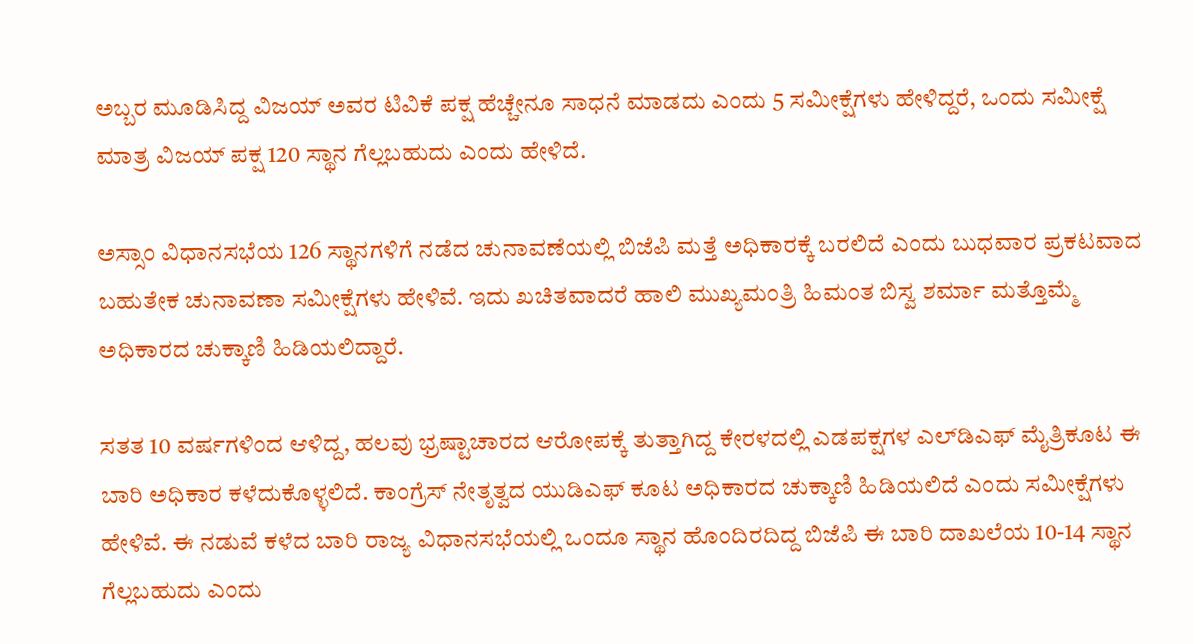ಅಬ್ಬರ ಮೂಡಿಸಿದ್ದ ವಿಜಯ್‌ ಅವರ ಟಿವಿಕೆ ಪಕ್ಷ ಹೆಚ್ಚೇನೂ ಸಾಧನೆ ಮಾಡದು ಎಂದು 5 ಸಮೀಕ್ಷೆಗಳು ಹೇಳಿದ್ದರೆ, ಒಂದು ಸಮೀಕ್ಷೆ ಮಾತ್ರ ವಿಜಯ್‌ ಪಕ್ಷ 120 ಸ್ಥಾನ ಗೆಲ್ಲಬಹುದು ಎಂದು ಹೇಳಿದೆ.

ಅಸ್ಸಾಂ ವಿಧಾನಸಭೆಯ 126 ಸ್ಥಾನಗಳಿಗೆ ನಡೆದ ಚುನಾವಣೆಯಲ್ಲಿ ಬಿಜೆಪಿ ಮತ್ತೆ ಅಧಿಕಾರಕ್ಕೆ ಬರಲಿದೆ ಎಂದು ಬುಧವಾರ ಪ್ರಕಟವಾದ ಬಹುತೇಕ ಚುನಾವಣಾ ಸಮೀಕ್ಷೆಗಳು ಹೇಳಿವೆ. ಇದು ಖಚಿತವಾದರೆ ಹಾಲಿ ಮುಖ್ಯಮಂತ್ರಿ ಹಿಮಂತ ಬಿಸ್ವ ಶರ್ಮಾ ಮತ್ತೊಮ್ಮೆ ಅಧಿಕಾರದ ಚುಕ್ಕಾಣಿ ಹಿಡಿಯಲಿದ್ದಾರೆ.

ಸತತ 10 ವರ್ಷಗಳಿಂದ ಆಳಿದ್ದ, ಹಲವು ಭ್ರಷ್ಟಾಚಾರದ ಆರೋಪಕ್ಕೆ ತುತ್ತಾಗಿದ್ದ ಕೇರಳದಲ್ಲಿ ಎಡಪಕ್ಷಗಳ ಎಲ್‌ಡಿಎಫ್‌ ಮೈತ್ರಿಕೂಟ ಈ ಬಾರಿ ಅಧಿಕಾರ ಕಳೆದುಕೊಳ್ಳಲಿದೆ. ಕಾಂಗ್ರೆಸ್‌ ನೇತೃತ್ವದ ಯುಡಿಎಫ್‌ ಕೂಟ ಅಧಿಕಾರದ ಚುಕ್ಕಾಣಿ ಹಿಡಿಯಲಿದೆ ಎಂದು ಸಮೀಕ್ಷೆಗಳು ಹೇಳಿವೆ. ಈ ನಡುವೆ ಕಳೆದ ಬಾರಿ ರಾಜ್ಯ ವಿಧಾನಸಭೆಯಲ್ಲಿ ಒಂದೂ ಸ್ಥಾನ ಹೊಂದಿರದಿದ್ದ ಬಿಜೆಪಿ ಈ ಬಾರಿ ದಾಖಲೆಯ 10-14 ಸ್ಥಾನ ಗೆಲ್ಲಬಹುದು ಎಂದು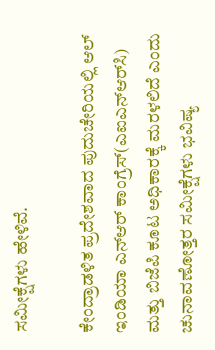ಸಮೀಕ್ಷೆಗಳು ಹೇಳಿವೆ.

ಕೇಂದ್ರಾಡಳಿತ ಪ್ರದೇಶವಾದ ಪುದುಚೇರಿಯಲ್ಲಿ ಆಲ್‌ ಇಂಡಿಯಾ ಎನ್‌ಆರ್‌ ಕಾಂಗ್ರೆಸ್‌(ಎಐಎನ್‌ಆರ್‌ಸಿ) ಮತ್ತು ಬಿಜೆಪಿ ಕೂಟ ಅಧಿಕಾರಕ್ಕೆ ಮರಳಲಿದೆ ಎಂದು ಚುನಾವಣೋತ್ತರ ಸಮೀಕ್ಷೆಗಳು ಭವಿಷ್ಯ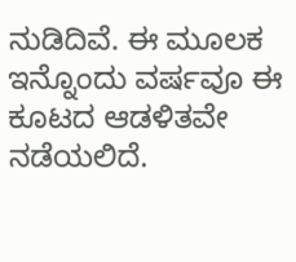ನುಡಿದಿವೆ. ಈ ಮೂಲಕ ಇನ್ನೊಂದು ವರ್ಷವೂ ಈ ಕೂಟದ ಆಡಳಿತವೇ ನಡೆಯಲಿದೆ.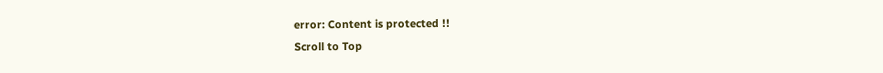error: Content is protected !!
Scroll to Top